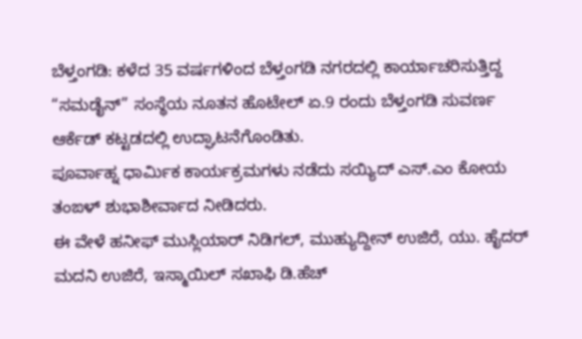ಬೆಳ್ತಂಗಡಿ: ಕಳೆದ 35 ವರ್ಷಗಳಿಂದ ಬೆಳ್ತಂಗಡಿ ನಗರದಲ್ಲಿ ಕಾರ್ಯಾಚರಿಸುತ್ತಿದ್ದ “ಸಮಡೈನ್” ಸಂಸ್ಥೆಯ ನೂತನ ಹೊಟೇಲ್ ಏ.9 ರಂದು ಬೆಳ್ತಂಗಡಿ ಸುವರ್ಣ ಆರ್ಕೆಡ್ ಕಟ್ಟಡದಲ್ಲಿ ಉದ್ಘಾಟನೆಗೊಂಡಿತು.
ಪೂರ್ವಾಹ್ನ ಧಾರ್ಮಿಕ ಕಾರ್ಯಕ್ರಮಗಳು ನಡೆದು ಸಯ್ಯಿದ್ ಎಸ್.ಎಂ ಕೋಯ ತಂಙಳ್ ಶುಭಾಶೀರ್ವಾದ ನೀಡಿದರು.
ಈ ವೇಳೆ ಹನೀಫ್ ಮುಸ್ಲಿಯಾರ್ ನಿಡಿಗಲ್, ಮುಹ್ಯುದ್ದೀನ್ ಉಜಿರೆ, ಯು. ಹೈದರ್ ಮದನಿ ಉಜಿರೆ, ಇಸ್ಮಾಯಿಲ್ ಸಖಾಫಿ ಡಿ.ಹೆಚ್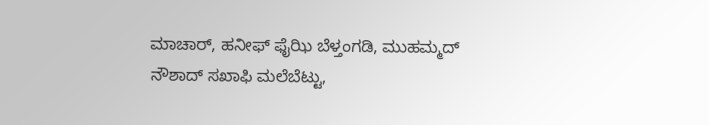ಮಾಚಾರ್, ಹನೀಫ್ ಫೈಝಿ ಬೆಳ್ತಂಗಡಿ, ಮುಹಮ್ಮದ್ ನೌಶಾದ್ ಸಖಾಫಿ ಮಲೆಬೆಟ್ಟು,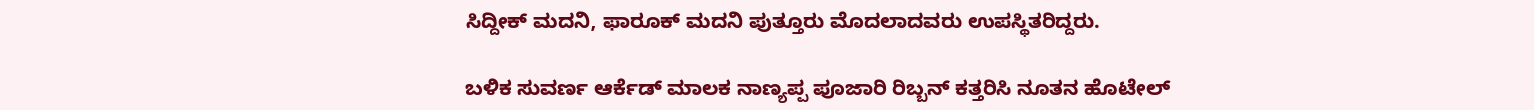ಸಿದ್ದೀಕ್ ಮದನಿ, ಫಾರೂಕ್ ಮದನಿ ಪುತ್ತೂರು ಮೊದಲಾದವರು ಉಪಸ್ಥಿತರಿದ್ದರು.

ಬಳಿಕ ಸುವರ್ಣ ಆರ್ಕೆಡ್ ಮಾಲಕ ನಾಣ್ಯಪ್ಪ ಪೂಜಾರಿ ರಿಬ್ಬನ್ ಕತ್ತರಿಸಿ ನೂತನ ಹೊಟೇಲ್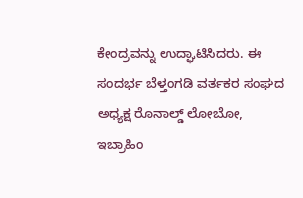ಕೇಂದ್ರವನ್ನು ಉದ್ಘಾಟಿಸಿದರು. ಈ ಸಂದರ್ಭ ಬೆಳ್ತಂಗಡಿ ವರ್ತಕರ ಸಂಘದ ಅಧ್ಯಕ್ಷ ರೊನಾಲ್ಡ್ ಲೋಬೋ, ಇಬ್ರಾಹಿಂ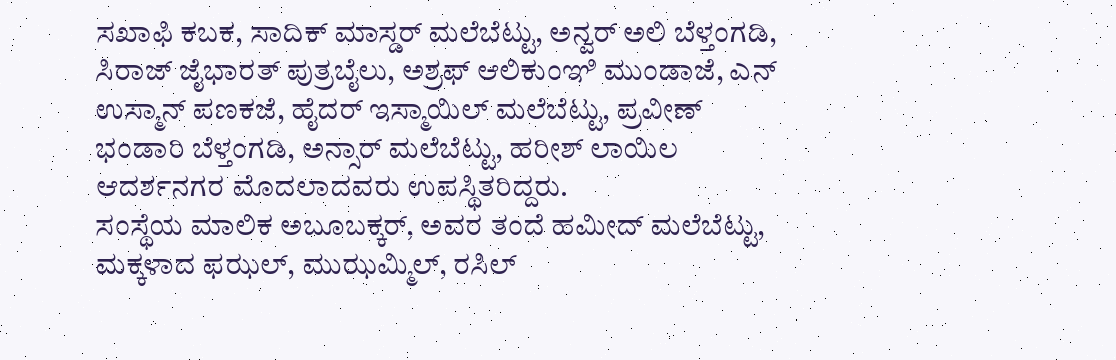ಸಖಾಫಿ ಕಬಕ, ಸಾದಿಕ್ ಮಾಸ್ಡರ್ ಮಲೆಬೆಟ್ಟು, ಅನ್ವರ್ ಅಲಿ ಬೆಳ್ತಂಗಡಿ, ಸಿರಾಜ್ ಜೈಭಾರತ್ ಪುತ್ರಬೈಲು, ಅಶ್ರಫ್ ಆಲಿಕುಂಞಿ ಮುಂಡಾಜೆ, ಎನ್ ಉಸ್ಮಾನ್ ಪಣಕಜೆ, ಹೈದರ್ ಇಸ್ಮಾಯಿಲ್ ಮಲೆಬೆಟ್ಟು, ಪ್ರವೀಣ್ ಭಂಡಾರಿ ಬೆಳ್ತಂಗಡಿ, ಅನ್ಸಾರ್ ಮಲೆಬೆಟ್ಟು, ಹರೀಶ್ ಲಾಯಿಲ ಆದರ್ಶನಗರ ಮೊದಲಾದವರು ಉಪಸ್ಥಿತರಿದ್ದರು.
ಸಂಸ್ಥೆಯ ಮಾಲಿಕ ಅಬೂಬಕ್ಕರ್, ಅವರ ತಂದೆ ಹಮೀದ್ ಮಲೆಬೆಟ್ಟು, ಮಕ್ಕಳಾದ ಫಝಲ್, ಮುಝಮ್ಮಿಲ್, ರಸಿಲ್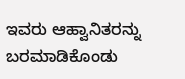ಇವರು ಆಹ್ವಾನಿತರನ್ನು ಬರಮಾಡಿಕೊಂಡು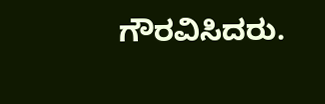ಗೌರವಿಸಿದರು.